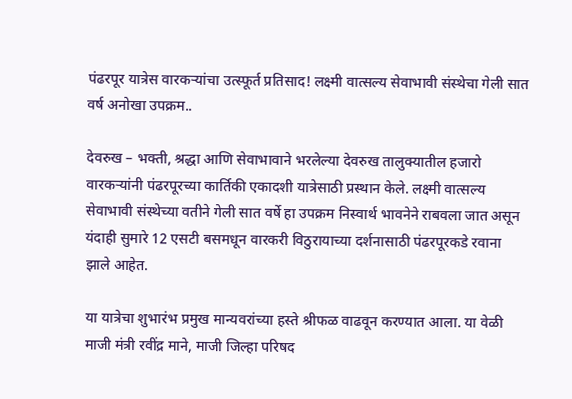पंढरपूर यात्रेस वारकऱ्यांचा उत्स्फूर्त प्रतिसाद! लक्ष्मी वात्सल्य सेवाभावी संस्थेचा गेली सात वर्ष अनोखा उपक्रम..

देवरुख – भक्ती, श्रद्धा आणि सेवाभावाने भरलेल्या देवरुख तालुक्यातील हजारो वारकऱ्यांनी पंढरपूरच्या कार्तिकी एकादशी यात्रेसाठी प्रस्थान केले. लक्ष्मी वात्सल्य सेवाभावी संस्थेच्या वतीने गेली सात वर्षे हा उपक्रम निस्वार्थ भावनेने राबवला जात असून यंदाही सुमारे 12 एसटी बसमधून वारकरी विठुरायाच्या दर्शनासाठी पंढरपूरकडे रवाना झाले आहेत.

या यात्रेचा शुभारंभ प्रमुख मान्यवरांच्या हस्ते श्रीफळ वाढवून करण्यात आला. या वेळी माजी मंत्री रवींद्र माने, माजी जिल्हा परिषद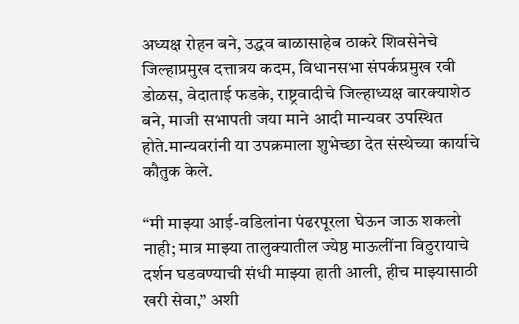अध्यक्ष रोहन बने, उद्धव बाळासाहेब ठाकरे शिवसेनेचे जिल्हाप्रमुख दत्तात्रय कदम, विधानसभा संपर्कप्रमुख रवी डोळस, वेदाताई फडके, राष्ट्रवादीचे जिल्हाध्यक्ष बारक्याशेठ बने, माजी सभापती जया माने आदी मान्यवर उपस्थित होते.मान्यवरांनी या उपक्रमाला शुभेच्छा देत संस्थेच्या कार्याचे कौतुक केले.

“मी माझ्या आई-वडिलांना पंढरपूरला घेऊन जाऊ शकलो नाही; मात्र माझ्या तालुक्यातील ज्येष्ठ माऊलींना विठुरायाचे दर्शन घडवण्याची संधी माझ्या हाती आली, हीच माझ्यासाठी खरी सेवा,” अशी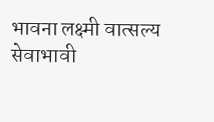भावना लक्ष्मी वात्सल्य सेवाभावी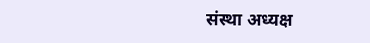संस्था अध्यक्ष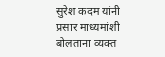सुरेश कदम यांनी प्रसार माध्यमांशी बोलताना व्यक्त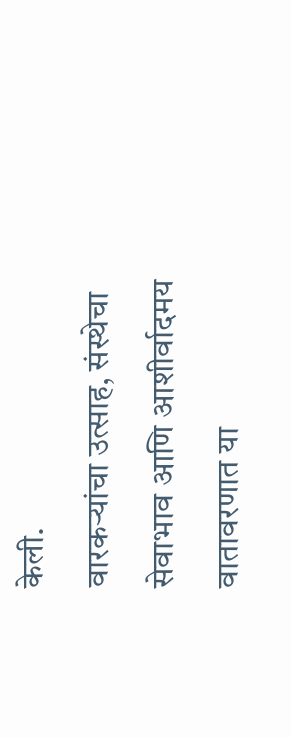केली.
वारकऱ्यांचा उत्साह, संस्थेचा सेवाभाव आणि आशीर्वादमय वातावरणात या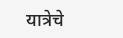यात्रेचे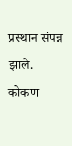प्रस्थान संपन्न झाले.
कोकण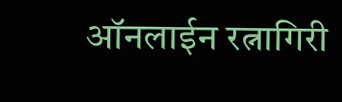ऑनलाईन रत्नागिरी